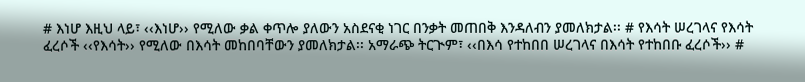# እነሆ እዚህ ላይ፣ ‹‹እነሆ›› የሚለው ቃል ቀጥሎ ያለውን አስደናቂ ነገር በንቃት መጠበቅ እንዳለብን ያመለክታል፡፡ # የእሳት ሠረገላና የእሳት ፈረሶች ‹‹የእሳት›› የሚለው በእሳት መከበባቸውን ያመለክታል፡፡ አማራጭ ትርጒም፣ ‹‹በእሳ የተከበበ ሠረገላና በእሳት የተከበቡ ፈረሶች›› #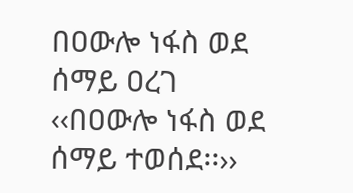በዐውሎ ነፋስ ወደ ሰማይ ዐረገ ‹‹በዐውሎ ነፋስ ወደ ሰማይ ተወሰደ፡፡››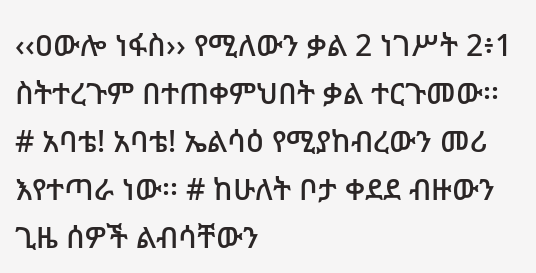‹‹ዐውሎ ነፋስ›› የሚለውን ቃል 2 ነገሥት 2፥1 ስትተረጉም በተጠቀምህበት ቃል ተርጉመው፡፡ # አባቴ! አባቴ! ኤልሳዕ የሚያከብረውን መሪ እየተጣራ ነው፡፡ # ከሁለት ቦታ ቀደደ ብዙውን ጊዜ ሰዎች ልብሳቸውን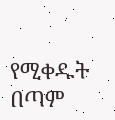የሚቀዱት በጣም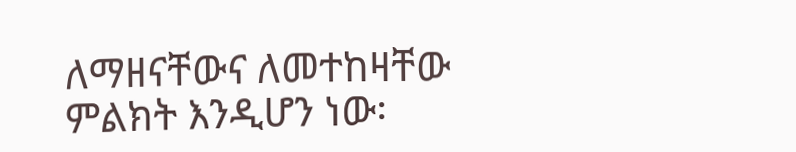ለማዘናቸውና ለመተከዛቸው ምልክት እንዲሆን ነው፡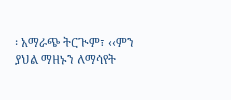፡ አማራጭ ትርጒም፣ ‹‹ምን ያህል ማዘኑን ለማሳየት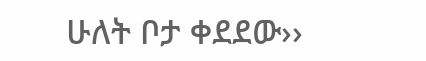ሁለት ቦታ ቀደደው››